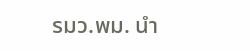รมว.พม. นำ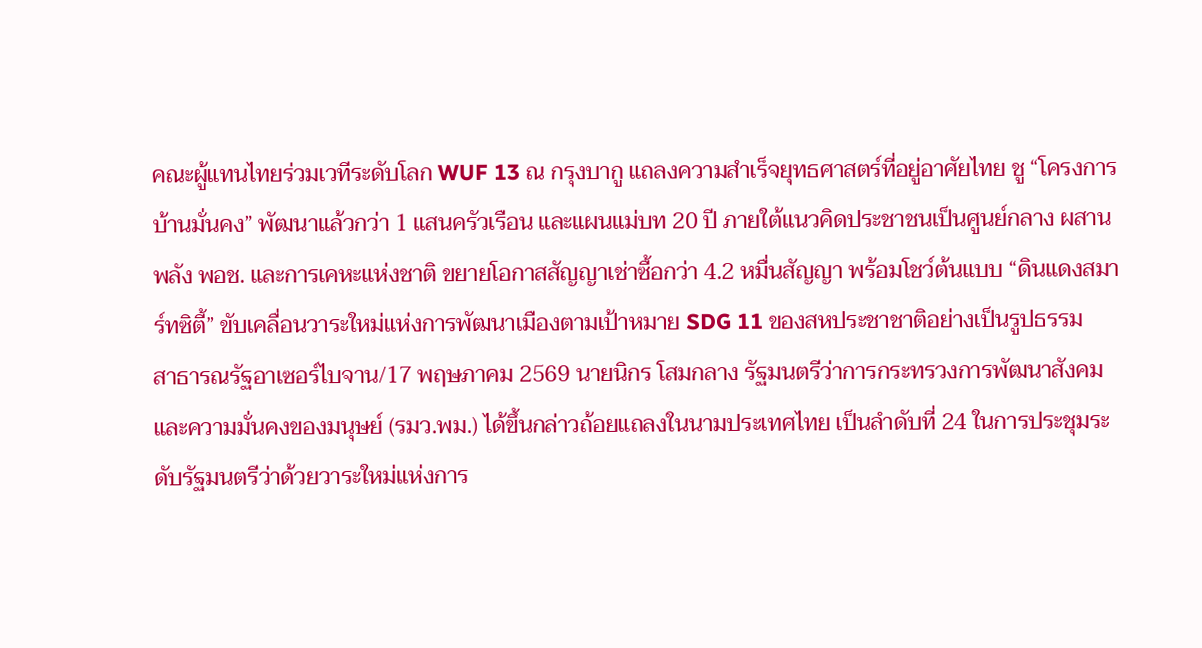คณะผู้แทนไทยร่วมเวทีระดับโลก WUF 13 ณ กรุงบากู แถลงความสำเร็จยุทธศาสตร์ที่อยู่อาศัยไทย ชู “โครงการบ้านมั่นคง” พัฒนาแล้วกว่า 1 แสนครัวเรือน และแผนแม่บท 20 ปี ภายใต้แนวคิดประชาชนเป็นศูนย์กลาง ผสานพลัง พอช. และการเคหะแห่งชาติ ขยายโอกาสสัญญาเช่าซื้อกว่า 4.2 หมื่นสัญญา พร้อมโชว์ต้นแบบ “ดินแดงสมาร์ทซิตี้” ขับเคลื่อนวาระใหม่แห่งการพัฒนาเมืองตามเป้าหมาย SDG 11 ของสหประชาชาติอย่างเป็นรูปธรรม
สาธารณรัฐอาเซอร์ไบจาน/17 พฤษภาคม 2569 นายนิกร โสมกลาง รัฐมนตรีว่าการกระทรวงการพัฒนาสังคมและความมั่นคงของมนุษย์ (รมว.พม.) ได้ขึ้นกล่าวถ้อยแถลงในนามประเทศไทย เป็นลำดับที่ 24 ในการประชุมระดับรัฐมนตรีว่าด้วยวาระใหม่แห่งการ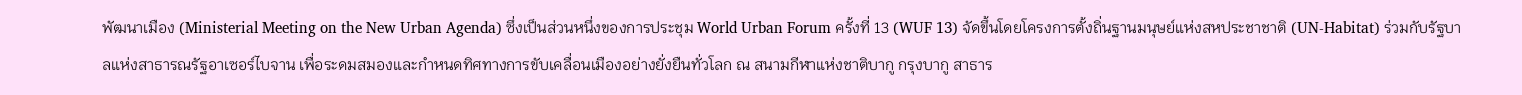พัฒนาเมือง (Ministerial Meeting on the New Urban Agenda) ซึ่งเป็นส่วนหนึ่งของการประชุม World Urban Forum ครั้งที่ 13 (WUF 13) จัดขึ้นโดยโครงการตั้งถิ่นฐานมนุษย์แห่งสหประชาชาติ (UN-Habitat) ร่วมกับรัฐบาลแห่งสาธารณรัฐอาเซอร์ไบจาน เพื่อระดมสมองและกำหนดทิศทางการขับเคลื่อนเมืองอย่างยั่งยืนทั่วโลก ณ สนามกีฬาแห่งชาติบากู กรุงบากู สาธาร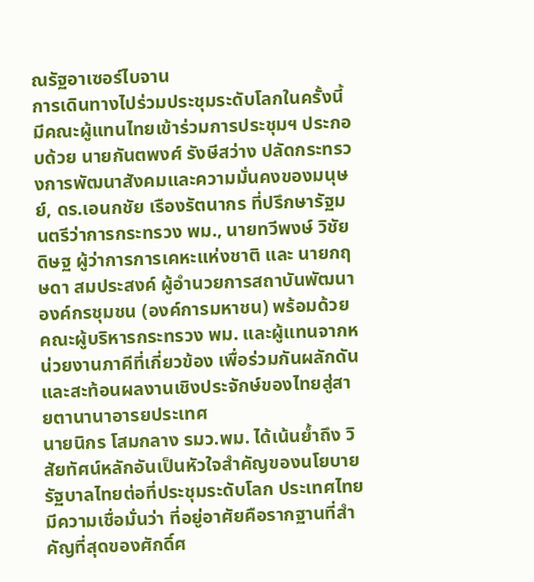ณรัฐอาเซอร์ไบจาน
การเดินทางไปร่วมประชุมระดับโลกในครั้งนี้ มีคณะผู้แทนไทยเข้าร่วมการประชุมฯ ประกอบด้วย นายกันตพงศ์ รังษีสว่าง ปลัดกระทรวงการพัฒนาสังคมและความมั่นคงของมนุษย์, ดร.เอนกชัย เรืองรัตนากร ที่ปรึกษารัฐมนตรีว่าการกระทรวง พม., นายทวีพงษ์ วิชัยดิษฐ ผู้ว่าการการเคหะแห่งชาติ และ นายกฤษดา สมประสงค์ ผู้อำนวยการสถาบันพัฒนาองค์กรชุมชน (องค์การมหาชน) พร้อมด้วยคณะผู้บริหารกระทรวง พม. และผู้แทนจากหน่วยงานภาคีที่เกี่ยวข้อง เพื่อร่วมกันผลักดันและสะท้อนผลงานเชิงประจักษ์ของไทยสู่สายตานานาอารยประเทศ
นายนิกร โสมกลาง รมว.พม. ได้เน้นย้ำถึง วิสัยทัศน์หลักอันเป็นหัวใจสำคัญของนโยบายรัฐบาลไทยต่อที่ประชุมระดับโลก ประเทศไทยมีความเชื่อมั่นว่า ที่อยู่อาศัยคือรากฐานที่สำคัญที่สุดของศักดิ์ศ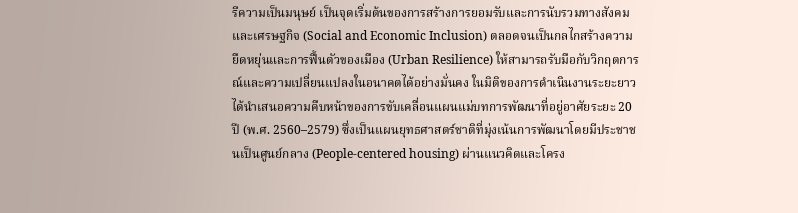รีความเป็นมนุษย์ เป็นจุดเริ่มต้นของการสร้างการยอมรับและการนับรวมทางสังคมและเศรษฐกิจ (Social and Economic Inclusion) ตลอดจนเป็นกลไกสร้างความยืดหยุ่นและการฟื้นตัวของเมือง (Urban Resilience) ให้สามารถรับมือกับวิกฤตการณ์และความเปลี่ยนแปลงในอนาคตได้อย่างมั่นคง ในมิติของการดำเนินงานระยะยาว ได้นำเสนอความคืบหน้าของการขับเคลื่อนแผนแม่บทการพัฒนาที่อยู่อาศัยระยะ 20 ปี (พ.ศ. 2560–2579) ซึ่งเป็นแผนยุทธศาสตร์ชาติที่มุ่งเน้นการพัฒนาโดยมีประชาชนเป็นศูนย์กลาง (People-centered housing) ผ่านแนวคิดและโครง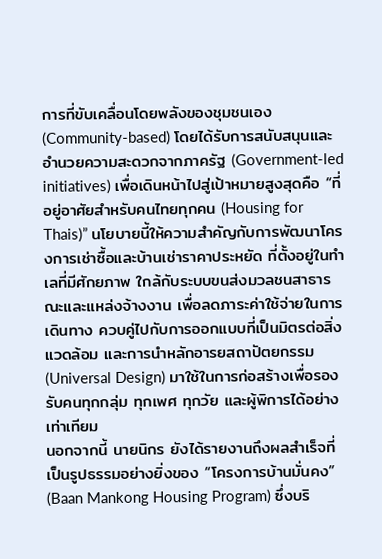การที่ขับเคลื่อนโดยพลังของชุมชนเอง (Community-based) โดยได้รับการสนับสนุนและอำนวยความสะดวกจากภาครัฐ (Government-led initiatives) เพื่อเดินหน้าไปสู่เป้าหมายสูงสุดคือ “ที่อยู่อาศัยสำหรับคนไทยทุกคน (Housing for Thais)” นโยบายนี้ให้ความสำคัญกับการพัฒนาโครงการเช่าซื้อและบ้านเช่าราคาประหยัด ที่ตั้งอยู่ในทำเลที่มีศักยภาพ ใกล้กับระบบขนส่งมวลชนสาธารณะและแหล่งจ้างงาน เพื่อลดภาระค่าใช้จ่ายในการเดินทาง ควบคู่ไปกับการออกแบบที่เป็นมิตรต่อสิ่งแวดล้อม และการนำหลักอารยสถาปัตยกรรม (Universal Design) มาใช้ในการก่อสร้างเพื่อรองรับคนทุกกลุ่ม ทุกเพศ ทุกวัย และผู้พิการได้อย่างเท่าเทียม
นอกจากนี้ นายนิกร ยังได้รายงานถึงผลสำเร็จที่เป็นรูปธรรมอย่างยิ่งของ “โครงการบ้านมั่นคง” (Baan Mankong Housing Program) ซึ่งบริ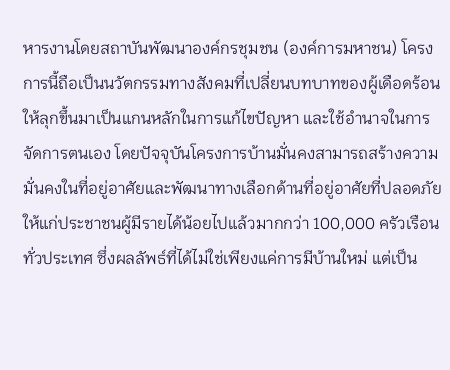หารงานโดยสถาบันพัฒนาองค์กรชุมชน (องค์การมหาชน) โครงการนี้ถือเป็นนวัตกรรมทางสังคมที่เปลี่ยนบทบาทของผู้เดือดร้อนให้ลุกขึ้นมาเป็นแกนหลักในการแก้ไขปัญหา และใช้อำนาจในการจัดการตนเอง โดยปัจจุบันโครงการบ้านมั่นคงสามารถสร้างความมั่นคงในที่อยู่อาศัยและพัฒนาทางเลือกด้านที่อยู่อาศัยที่ปลอดภัยให้แก่ประชาชนผู้มีรายได้น้อยไปแล้วมากกว่า 100,000 ครัวเรือนทั่วประเทศ ซึ่งผลลัพธ์ที่ได้ไม่ใช่เพียงแค่การมีบ้านใหม่ แต่เป็น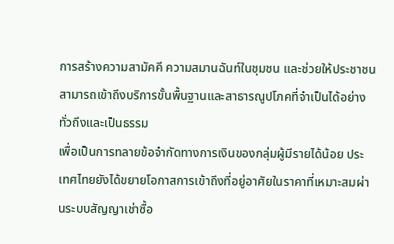การสร้างความสามัคคี ความสมานฉันท์ในชุมชน และช่วยให้ประชาชนสามารถเข้าถึงบริการขั้นพื้นฐานและสาธารณูปโภคที่จำเป็นได้อย่างทั่วถึงและเป็นธรรม
เพื่อเป็นการทลายข้อจำกัดทางการเงินของกลุ่มผู้มีรายได้น้อย ประเทศไทยยังได้ขยายโอกาสการเข้าถึงที่อยู่อาศัยในราคาที่เหมาะสมผ่านระบบสัญญาเช่าซื้อ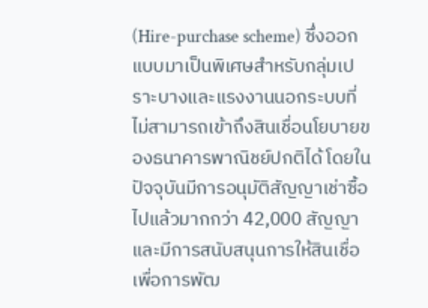(Hire-purchase scheme) ซึ่งออกแบบมาเป็นพิเศษสำหรับกลุ่มเปราะบางและแรงงานนอกระบบที่ไม่สามารถเข้าถึงสินเชื่อนโยบายของธนาคารพาณิชย์ปกติได้ โดยในปัจจุบันมีการอนุมัติสัญญาเช่าซื้อไปแล้วมากกว่า 42,000 สัญญา และมีการสนับสนุนการให้สินเชื่อเพื่อการพัฒ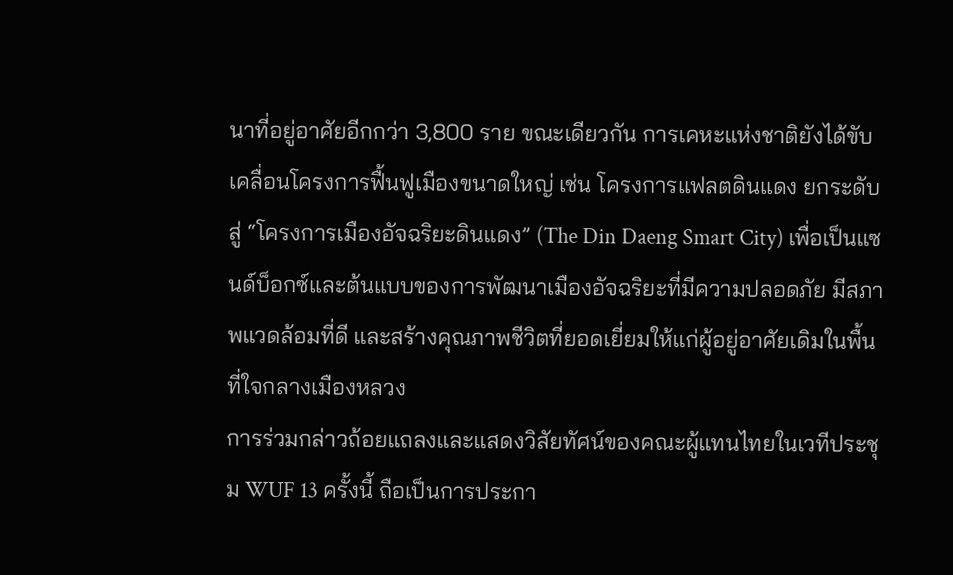นาที่อยู่อาศัยอีกกว่า 3,800 ราย ขณะเดียวกัน การเคหะแห่งชาติยังได้ขับเคลื่อนโครงการฟื้นฟูเมืองขนาดใหญ่ เช่น โครงการแฟลตดินแดง ยกระดับสู่ “โครงการเมืองอัจฉริยะดินแดง” (The Din Daeng Smart City) เพื่อเป็นแซนด์บ็อกซ์และต้นแบบของการพัฒนาเมืองอัจฉริยะที่มีความปลอดภัย มีสภาพแวดล้อมที่ดี และสร้างคุณภาพชีวิตที่ยอดเยี่ยมให้แก่ผู้อยู่อาศัยเดิมในพื้นที่ใจกลางเมืองหลวง
การร่วมกล่าวถ้อยแถลงและแสดงวิสัยทัศน์ของคณะผู้แทนไทยในเวทีประชุม WUF 13 ครั้งนี้ ถือเป็นการประกา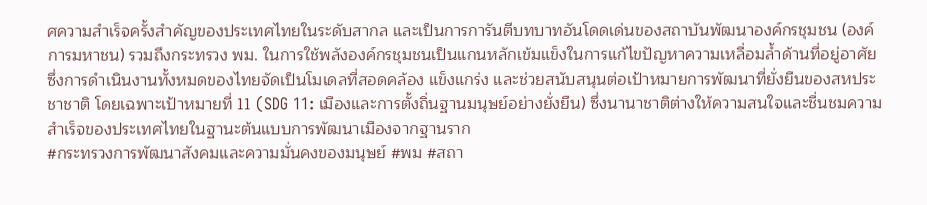ศความสำเร็จครั้งสำคัญของประเทศไทยในระดับสากล และเป็นการการันตีบทบาทอันโดดเด่นของสถาบันพัฒนาองค์กรชุมชน (องค์การมหาชน) รวมถึงกระทรวง พม. ในการใช้พลังองค์กรชุมชนเป็นแกนหลักเข้มแข็งในการแก้ไขปัญหาความเหลื่อมล้ำด้านที่อยู่อาศัย ซึ่งการดำเนินงานทั้งหมดของไทยจัดเป็นโมเดลที่สอดคล้อง แข็งแกร่ง และช่วยสนับสนุนต่อเป้าหมายการพัฒนาที่ยั่งยืนของสหประชาชาติ โดยเฉพาะเป้าหมายที่ 11 (SDG 11: เมืองและการตั้งถิ่นฐานมนุษย์อย่างยั่งยืน) ซึ่งนานาชาติต่างให้ความสนใจและชื่นชมความสำเร็จของประเทศไทยในฐานะต้นแบบการพัฒนาเมืองจากฐานราก
#กระทรวงการพัฒนาสังคมและความมั่นคงของมนุษย์ #พม #สถา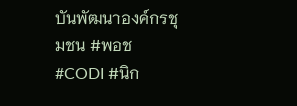บันพัฒนาองค์กรชุมชน #พอช #CODI #นิก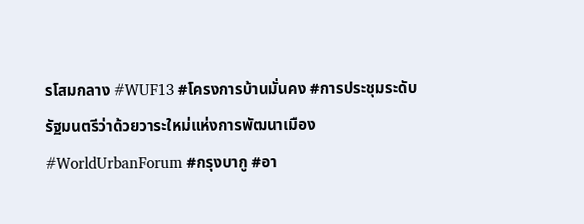รโสมกลาง #WUF13 #โครงการบ้านมั่นคง #การประชุมระดับรัฐมนตรีว่าด้วยวาระใหม่แห่งการพัฒนาเมือง #WorldUrbanForum #กรุงบากู #อา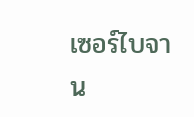เซอร์ไบจาน